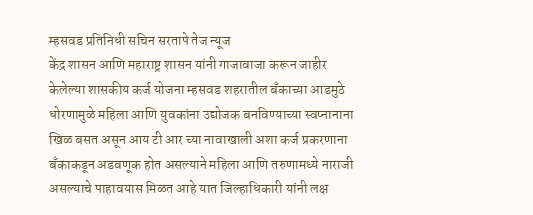म्हसवड प्रतिनिधी सचिन सरतापे तेज न्यूज
केंद्र शासन आणि महाराष्ट्र शासन यांनी गाजावाजा करून जाहीर केलेल्या शासकीय कर्ज योजना म्हसवड शहरातील बँकाच्या आडमुठे धोरणामुळे महिला आणि युवकांना उद्योजक बनविण्याच्या स्वप्नानाना खिळ बसत असून आय टी आर च्या नावाखाली अशा कर्ज प्रकरणाना बँकाकडून अडवणूक होत असल्याने महिला आणि तरुणामध्ये नाराजी असल्याचे पाहावयास मिळत आहे यात जिल्हाधिकारी यांनी लक्ष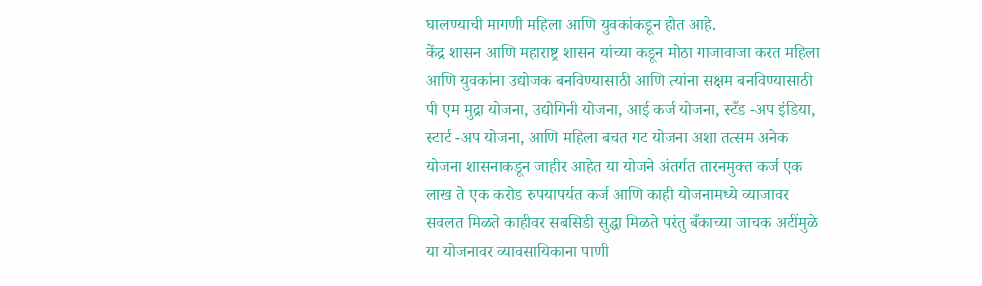घालण्याची मागणी महिला आणि युवकांकडून होत आहे.
केंद्र शासन आणि महाराष्ट्र शासन यांच्या कडून मोठा गाजावाजा करत महिला आणि युवकांना उद्योजक बनविण्यासाठी आणि त्यांना सक्षम बनविण्यासाठी पी एम मुद्रा योजना, उद्योगिनी योजना, आई कर्ज योजना, स्टँड -अप इंडिया, स्टार्ट -अप योजना, आणि महिला बचत गट योजना अशा तत्सम अनेक योजना शासनाकडून जाहीर आहेत या योजने अंतर्गत तारनमुक्त कर्ज एक लाख ते एक करोड रुपयापर्यत कर्ज आणि काही योजनामध्ये व्याजावर सवलत मिळते काहीवर सबसिडी सुद्धा मिळते परंतु बँकाच्या जाचक अटींमुळे या योजनावर व्यावसायिकाना पाणी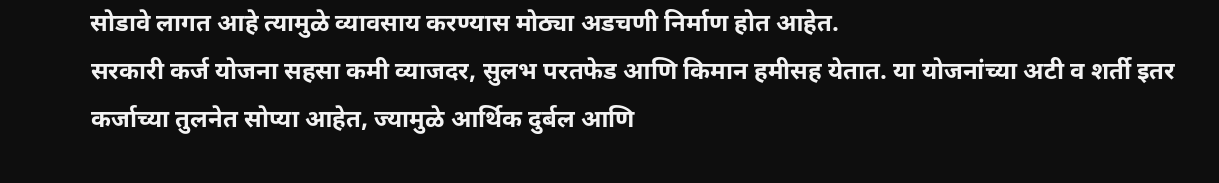सोडावे लागत आहे त्यामुळे व्यावसाय करण्यास मोठ्या अडचणी निर्माण होत आहेत.
सरकारी कर्ज योजना सहसा कमी व्याजदर, सुलभ परतफेड आणि किमान हमीसह येतात. या योजनांच्या अटी व शर्ती इतर कर्जाच्या तुलनेत सोप्या आहेत, ज्यामुळे आर्थिक दुर्बल आणि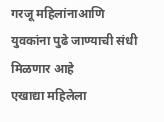गरजू महिलांनाआणि युवकांना पुढे जाण्याची संधी मिळणार आहे
एखाद्या महिलेला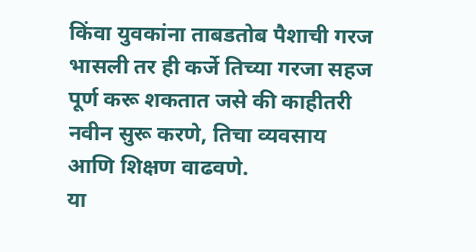किंवा युवकांना ताबडतोब पैशाची गरज भासली तर ही कर्जे तिच्या गरजा सहज पूर्ण करू शकतात जसे की काहीतरी नवीन सुरू करणे, तिचा व्यवसाय आणि शिक्षण वाढवणे.
या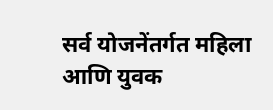सर्व योजनेंतर्गत महिला आणि युवक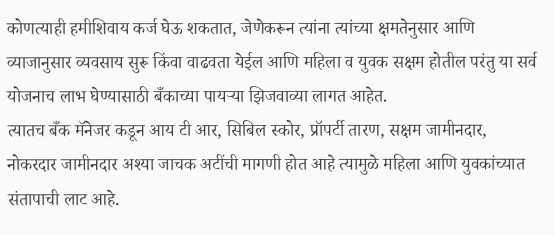कोणत्याही हमीशिवाय कर्ज घेऊ शकतात, जेणेकरून त्यांना त्यांच्या क्षमतेनुसार आणि व्याजानुसार व्यवसाय सुरू किंवा वाढवता येईल आणि महिला व युवक सक्षम होतील परंतु या सर्व योजनाच लाभ घेण्यासाठी बँकाच्या पायऱ्या झिजवाव्या लागत आहेत.
त्यातच बँक मॅनेजर कडून आय टी आर, सिबिल स्कोर, प्रॉपर्टी तारण, सक्षम जामीनदार, नोकरदार जामीनदार अश्या जाचक अटींची मागणी होत आहे त्यामुळे महिला आणि युवकांच्यात संतापाची लाट आहे.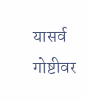यासर्व गोष्टीवर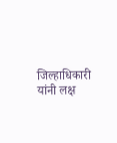जिल्हाधिकारी यांनी लक्ष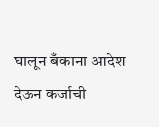घालून बँकाना आदेश देऊन कर्जाची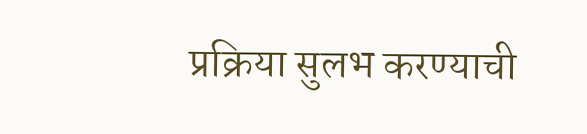प्रक्रिया सुलभ करण्याची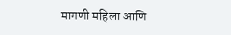मागणी महिला आणि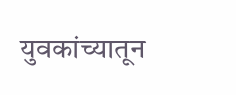युवकांच्यातून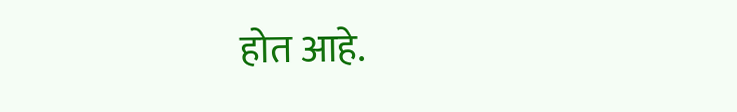होत आहे.